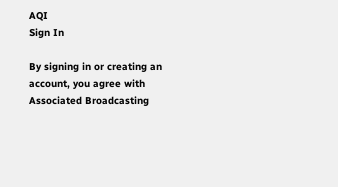AQI
Sign In

By signing in or creating an account, you agree with Associated Broadcasting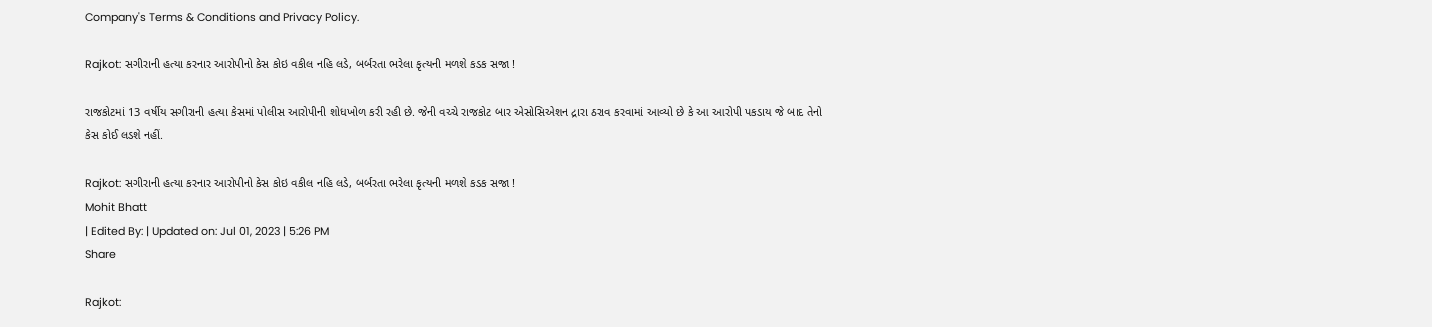Company's Terms & Conditions and Privacy Policy.

Rajkot: સગીરાની હત્યા કરનાર આરોપીનો કેસ કોઇ વકીલ નહિ લડે, બર્બરતા ભરેલા કૃત્યની મળશે કડક સજા !

રાજકોટમાં 13 વર્ષીય સગીરાની હત્યા કેસમાં પોલીસ આરોપીની શોધખોળ કરી રહી છે. જેની વચ્ચે રાજકોટ બાર એસોસિએશન દ્રારા ઠરાવ કરવામાં આવ્યો છે કે આ આરોપી પકડાય જે બાદ તેનો કેસ કોઈ લડશે નહીં.

Rajkot: સગીરાની હત્યા કરનાર આરોપીનો કેસ કોઇ વકીલ નહિ લડે, બર્બરતા ભરેલા કૃત્યની મળશે કડક સજા !
Mohit Bhatt
| Edited By: | Updated on: Jul 01, 2023 | 5:26 PM
Share

Rajkot: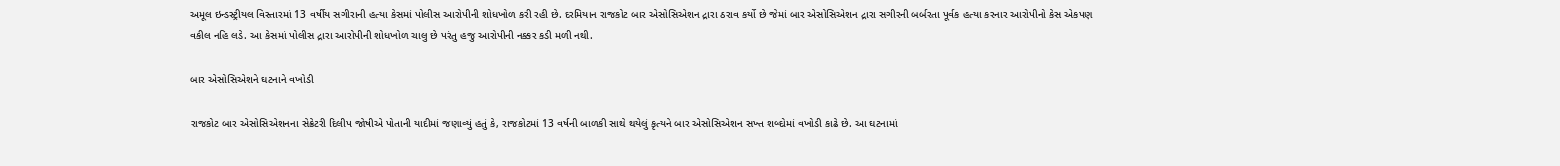અમૂલ ઇન્ડસ્ટ્રીયલ વિસ્તારમાં 13 વર્ષીય સગીરાની હત્યા કેસમાં પોલીસ આરોપીની શોધખોળ કરી રહી છે. દરમિયાન રાજકોટ બાર એસોસિએશન દ્રારા ઠરાવ કર્યો છે જેમાં બાર એસોસિએશન દ્રારા સગીરની બર્બરતા પૂર્વક હત્યા કરનાર આરોપીનો કેસ એકપણ વકીલ નહિ લડે. આ કેસમાં પોલીસ દ્રારા આરોપીની શોધખોળ ચાલુ છે પરંતુ હજુ આરોપીની નક્કર કડી મળી નથી.

બાર એસોસિએશને ઘટનાને વખોડી

રાજકોટ બાર એસોસિએશનના સેક્રેટરી દિલીપ જોષીએ પોતાની યાદીમાં જણાવ્યું હતું કે, રાજકોટમાં 13 વર્ષની બાળકી સાથે થયેલું કૃત્યને બાર એસોસિએશન સખ્ત શબ્દોમાં વખોડી કાઢે છે. આ ઘટનામાં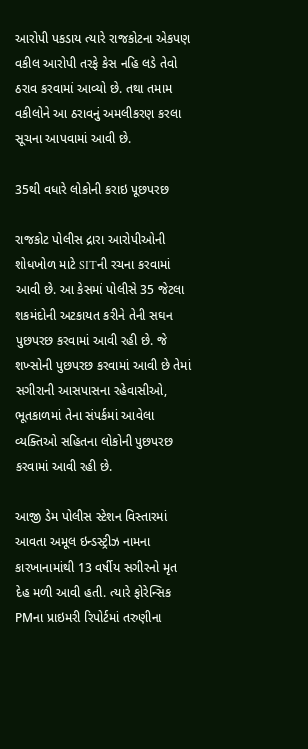આરોપી પકડાય ત્યારે રાજકોટના એકપણ વકીલ આરોપી તરફે કેસ નહિ લડે તેવો ઠરાવ કરવામાં આવ્યો છે. તથા તમામ વકીલોને આ ઠરાવનું અમલીકરણ કરલા સૂચના આપવામાં આવી છે.

35થી વધારે લોકોની કરાઇ પૂછપરછ

રાજકોટ પોલીસ દ્રારા આરોપીઓની શોધખોળ માટે SITની રચના કરવામાં આવી છે. આ કેસમાં પોલીસે 35 જેટલા શકમંદોની અટકાયત કરીને તેની સઘન પુછપરછ કરવામાં આવી રહી છે. જે શખ્સોની પુછપરછ કરવામાં આવી છે તેમાં સગીરાની આસપાસના રહેવાસીઓ, ભૂતકાળમાં તેના સંપર્કમાં આવેલા વ્યક્તિઓ સહિતના લોકોની પુછપરછ કરવામાં આવી રહી છે.

આજી ડેમ પોલીસ સ્ટેશન વિસ્તારમાં આવતા અમૂલ ઇન્ડસ્ટ્રીઝ નામના કારખાનામાંથી 13 વર્ષીય સગીરનો મૃત દેહ મળી આવી હતી. ત્યારે ફોરેન્સિક PMના પ્રાઇમરી રિપોર્ટમાં તરુણીના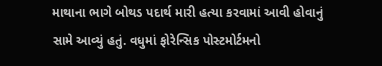માથાના ભાગે બોથડ પદાર્થ મારી હત્યા કરવામાં આવી હોવાનું સામે આવ્યું હતું. વધુમાં ફોરેન્સિક પોસ્ટમોર્ટમનો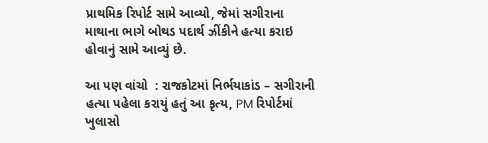પ્રાથમિક રિપોર્ટ સામે આવ્યો, જેમાં સગીરાના માથાના ભાગે બોથડ પદાર્થ ઝીંકીને હત્યા કરાઇ હોવાનું સામે આવ્યું છે.

આ પણ વાંચો  : રાજકોટમાં નિર્ભયાકાંડ – સગીરાની હત્યા પહેલા કરાયું હતું આ કૃત્ય, PM રિપોર્ટમાં ખુલાસો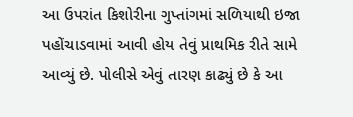આ ઉપરાંત કિશોરીના ગુપ્તાંગમાં સળિયાથી ઇજા પહોંચાડવામાં આવી હોય તેવું પ્રાથમિક રીતે સામે આવ્યું છે. પોલીસે એવું તારણ કાઢ્યું છે કે આ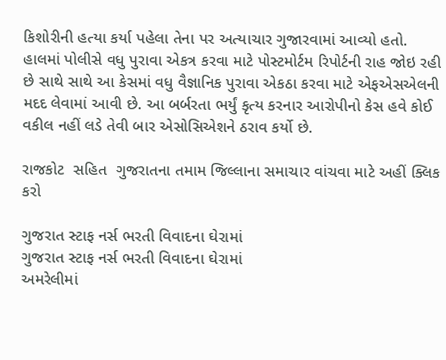કિશોરીની હત્યા કર્યા પહેલા તેના પર અત્યાચાર ગુજારવામાં આવ્યો હતો. હાલમાં પોલીસે વધુ પુરાવા એકત્ર કરવા માટે પોસ્ટમોર્ટમ રિપોર્ટની રાહ જોઇ રહી છે સાથે સાથે આ કેસમાં વધુ વૈજ્ઞાનિક પુરાવા એકઠા કરવા માટે એફએસએલની મદદ લેવામાં આવી છે. આ બર્બરતા ભર્યું કૃત્ય કરનાર આરોપીનો કેસ હવે કોઈ વકીલ નહીં લડે તેવી બાર એસોસિએશને ઠરાવ કર્યો છે.

રાજકોટ  સહિત  ગુજરાતના તમામ જિલ્લાના સમાચાર વાંચવા માટે અહીં ક્લિક કરો

ગુજરાત સ્ટાફ નર્સ ભરતી વિવાદના ઘેરામાં
ગુજરાત સ્ટાફ નર્સ ભરતી વિવાદના ઘેરામાં
અમરેલીમાં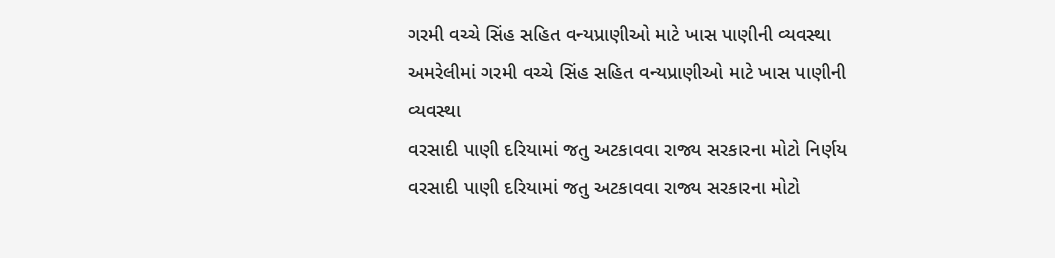ગરમી વચ્ચે સિંહ સહિત વન્યપ્રાણીઓ માટે ખાસ પાણીની વ્યવસ્થા
અમરેલીમાં ગરમી વચ્ચે સિંહ સહિત વન્યપ્રાણીઓ માટે ખાસ પાણીની વ્યવસ્થા
વરસાદી પાણી દરિયામાં જતુ અટકાવવા રાજ્ય સરકારના મોટો નિર્ણય
વરસાદી પાણી દરિયામાં જતુ અટકાવવા રાજ્ય સરકારના મોટો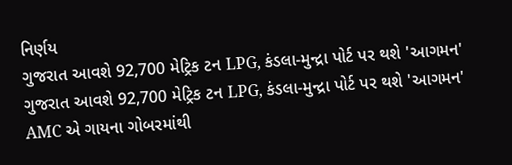નિર્ણય
ગુજરાત આવશે 92,700 મેટ્રિક ટન LPG, કંડલા-મુન્દ્રા પોર્ટ પર થશે 'આગમન'
ગુજરાત આવશે 92,700 મેટ્રિક ટન LPG, કંડલા-મુન્દ્રા પોર્ટ પર થશે 'આગમન'
AMC એ ગાયના ગોબરમાંથી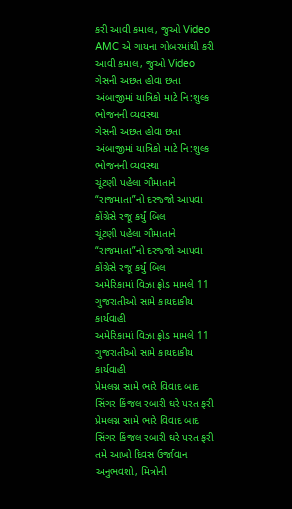કરી આવી કમાલ, જુઓ Video
AMC એ ગાયના ગોબરમાંથી કરી આવી કમાલ, જુઓ Video
ગેસની અછત હોવા છતા અંબાજીમાં યાત્રિકો માટે નિ:શુલ્ક ભોજનની વ્યવસ્થા
ગેસની અછત હોવા છતા અંબાજીમાં યાત્રિકો માટે નિ:શુલ્ક ભોજનની વ્યવસ્થા
ચૂંટણી પહેલા ગૌમાતાને “રાજમાતા”નો દરજ્જો આપવા કોંગ્રેસે રજૂ કર્યું બિલ
ચૂંટણી પહેલા ગૌમાતાને “રાજમાતા”નો દરજ્જો આપવા કોંગ્રેસે રજૂ કર્યું બિલ
અમેરિકામાં વિઝા ફ્રોડ મામલે 11 ગુજરાતીઓ સામે કાયદાકીય કાર્યવાહી
અમેરિકામાં વિઝા ફ્રોડ મામલે 11 ગુજરાતીઓ સામે કાયદાકીય કાર્યવાહી
પ્રેમલગ્ન સામે ભારે વિવાદ બાદ સિંગર કિંજલ રબારી ઘરે પરત ફરી
પ્રેમલગ્ન સામે ભારે વિવાદ બાદ સિંગર કિંજલ રબારી ઘરે પરત ફરી
તમે આખો દિવસ ઉર્જાવાન અનુભવશો, મિત્રોની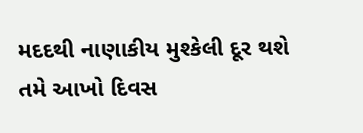મદદથી નાણાકીય મુશ્કેલી દૂર થશે
તમે આખો દિવસ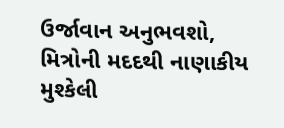ઉર્જાવાન અનુભવશો, મિત્રોની મદદથી નાણાકીય મુશ્કેલી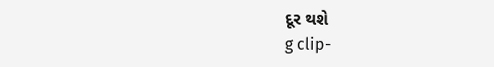દૂર થશે
g clip-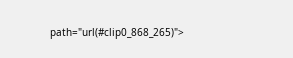path="url(#clip0_868_265)">